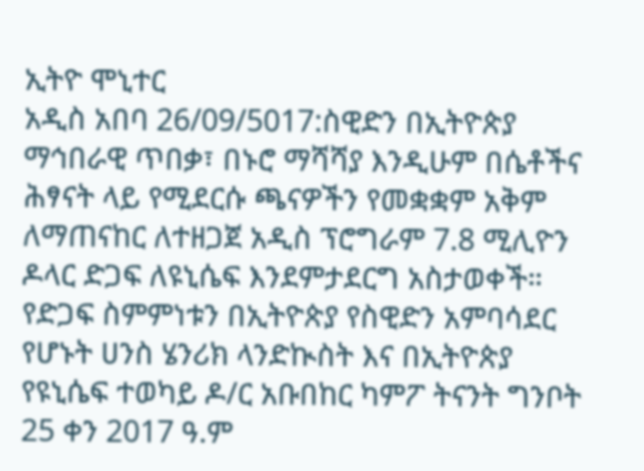ኢትዮ ሞኒተር
አዲስ አበባ 26/09/5017:ስዊድን በኢትዮጵያ ማኅበራዊ ጥበቃ፣ በኑሮ ማሻሻያ እንዲሁም በሴቶችና ሕፃናት ላይ የሚደርሱ ጫናዎችን የመቋቋም አቅም ለማጠናከር ለተዘጋጀ አዲስ ፕሮግራም 7.8 ሚሊዮን ዶላር ድጋፍ ለዩኒሴፍ እንደምታደርግ አስታወቀች።
የድጋፍ ስምምነቱን በኢትዮጵያ የስዊድን አምባሳደር የሆኑት ሀንስ ሄንሪክ ላንድኲስት እና በኢትዮጵያ የዩኒሴፍ ተወካይ ዶ/ር አቡበከር ካምፖ ትናንት ግንቦት 25 ቀን 2017 ዓ.ም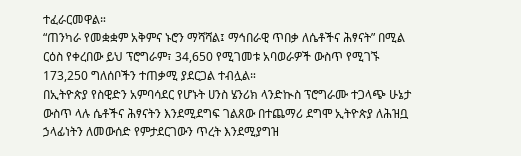ተፈራርመዋል።
“ጠንካራ የመቋቋም አቅምና ኑሮን ማሻሻል፤ ማኅበራዊ ጥበቃ ለሴቶችና ሕፃናት” በሚል ርዕስ የቀረበው ይህ ፕሮግራም፣ 34,650 የሚገመቱ አባወራዎች ውስጥ የሚገኙ 173,250 ግለሰቦችን ተጠቃሚ ያደርጋል ተብሏል።
በኢትዮጵያ የስዊድን አምባሳደር የሆኑት ሀንስ ሄንሪክ ላንድኲስ ፕሮግራሙ ተጋላጭ ሁኔታ ውስጥ ላሉ ሴቶችና ሕፃናትን እንደሚደግፍ ገልጸው በተጨማሪ ደግሞ ኢትዮጵያ ለሕዝቧ ኃላፊነትን ለመውሰድ የምታደርገውን ጥረት እንደሚያግዝ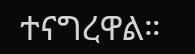ተናግረዋል።